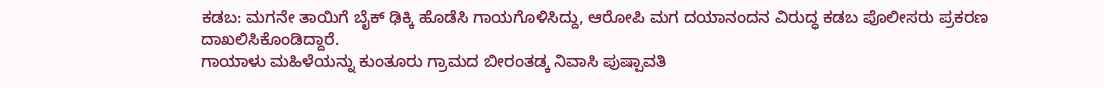ಕಡಬ: ಮಗನೇ ತಾಯಿಗೆ ಬೈಕ್ ಢಿಕ್ಕಿ ಹೊಡೆಸಿ ಗಾಯಗೊಳಿಸಿದ್ದು, ಆರೋಪಿ ಮಗ ದಯಾನಂದನ ವಿರುದ್ಧ ಕಡಬ ಪೊಲೀಸರು ಪ್ರಕರಣ ದಾಖಲಿಸಿಕೊಂಡಿದ್ದಾರೆ.
ಗಾಯಾಳು ಮಹಿಳೆಯನ್ನು ಕುಂತೂರು ಗ್ರಾಮದ ಬೀರಂತಡ್ಕ ನಿವಾಸಿ ಪುಷ್ಪಾವತಿ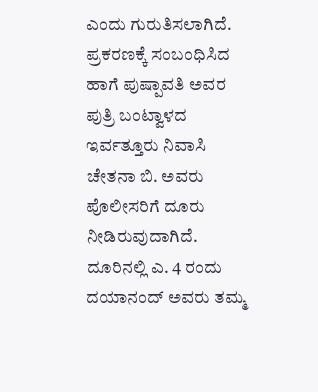ಎಂದು ಗುರುತಿಸಲಾಗಿದೆ.
ಪ್ರಕರಣಕ್ಕೆ ಸಂಬಂಧಿಸಿದ ಹಾಗೆ ಪುಷ್ಪಾವತಿ ಅವರ ಪುತ್ರಿ ಬಂಟ್ವಾಳದ ಇರ್ವತ್ತೂರು ನಿವಾಸಿ ಚೇತನಾ ಬಿ. ಅವರು ಪೊಲೀಸರಿಗೆ ದೂರು ನೀಡಿರುವುದಾಗಿದೆ.
ದೂರಿನಲ್ಲಿ ಎ. 4 ರಂದು ದಯಾನಂದ್ ಅವರು ತಮ್ಮ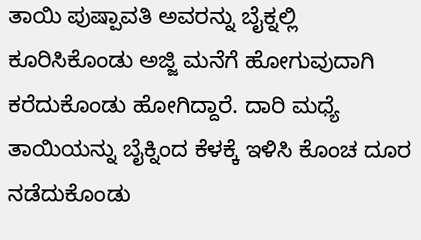ತಾಯಿ ಪುಷ್ಪಾವತಿ ಅವರನ್ನು ಬೈಕ್ನಲ್ಲಿ ಕೂರಿಸಿಕೊಂಡು ಅಜ್ಜಿ ಮನೆಗೆ ಹೋಗುವುದಾಗಿ ಕರೆದುಕೊಂಡು ಹೋಗಿದ್ದಾರೆ. ದಾರಿ ಮಧ್ಯೆ ತಾಯಿಯನ್ನು ಬೈಕ್ನಿಂದ ಕೆಳಕ್ಕೆ ಇಳಿಸಿ ಕೊಂಚ ದೂರ ನಡೆದುಕೊಂಡು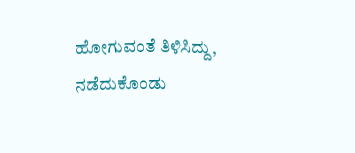ಹೋಗುವಂತೆ ತಿಳಿಸಿದ್ದು, ನಡೆದುಕೊಂಡು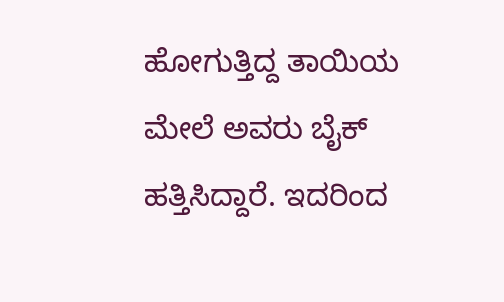ಹೋಗುತ್ತಿದ್ದ ತಾಯಿಯ ಮೇಲೆ ಅವರು ಬೈಕ್ ಹತ್ತಿಸಿದ್ದಾರೆ. ಇದರಿಂದ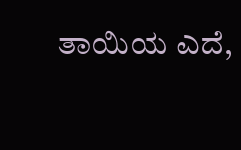ತಾಯಿಯ ಎದೆ,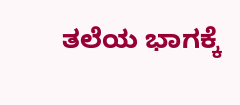ತಲೆಯ ಭಾಗಕ್ಕೆ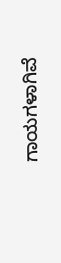ಗಾಯಗಳಾಗಿವೆ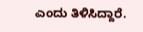ಎಂದು ತಿಳಿಸಿದ್ದಾರೆ.